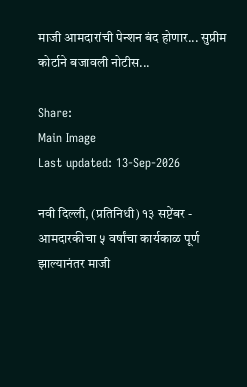माजी आमदारांची पेन्शन बंद होणार... सुप्रीम कोर्टाने बजावली नोटीस...

Share:
Main Image
Last updated: 13-Sep-2026

नवी दिल्ली, (प्रतिनिधी) १३ सप्टेंबर - आमदारकीचा ५ वर्षांचा कार्यकाळ पूर्ण झाल्यानंतर माजी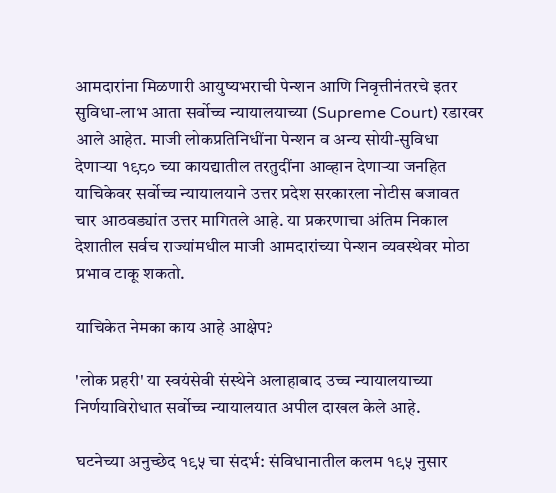आमदारांना मिळणारी आयुष्यभराची पेन्शन आणि निवृत्तीनंतरचे इतर सुविधा-लाभ आता सर्वोच्च न्यायालयाच्या (Supreme Court) रडारवर आले आहेत. माजी लोकप्रतिनिधींना पेन्शन व अन्य सोयी-सुविधा देणाऱ्या १९८० च्या कायद्यातील तरतुदींना आव्हान देणाऱ्या जनहित याचिकेवर सर्वोच्च न्यायालयाने उत्तर प्रदेश सरकारला नोटीस बजावत चार आठवड्यांत उत्तर मागितले आहे. या प्रकरणाचा अंतिम निकाल देशातील सर्वच राज्यांमधील माजी आमदारांच्या पेन्शन व्यवस्थेवर मोठा प्रभाव टाकू शकतो.

याचिकेत नेमका काय आहे आक्षेप?

'लोक प्रहरी' या स्वयंसेवी संस्थेने अलाहाबाद उच्च न्यायालयाच्या निर्णयाविरोधात सर्वोच्च न्यायालयात अपील दाखल केले आहे.

घटनेच्या अनुच्छेद १९५ चा संदर्भ: संविधानातील कलम १९५ नुसार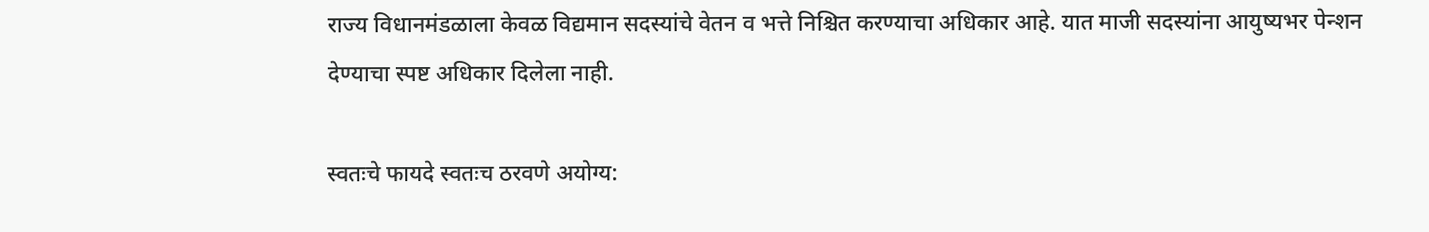राज्य विधानमंडळाला केवळ विद्यमान सदस्यांचे वेतन व भत्ते निश्चित करण्याचा अधिकार आहे. यात माजी सदस्यांना आयुष्यभर पेन्शन देण्याचा स्पष्ट अधिकार दिलेला नाही.

स्वतःचे फायदे स्वतःच ठरवणे अयोग्य: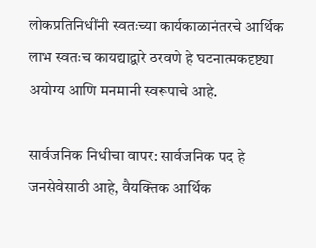लोकप्रतिनिधींनी स्वतःच्या कार्यकाळानंतरचे आर्थिक लाभ स्वतःच कायद्याद्वारे ठरवणे हे घटनात्मकदृष्ट्या अयोग्य आणि मनमानी स्वरूपाचे आहे.

सार्वजनिक निधीचा वापर: सार्वजनिक पद हे जनसेवेसाठी आहे, वैयक्तिक आर्थिक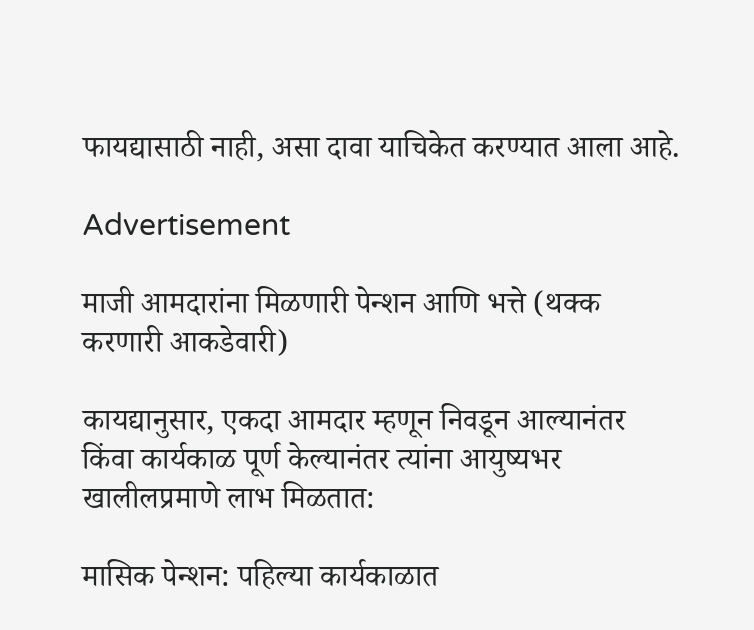फायद्यासाठी नाही, असा दावा याचिकेत करण्यात आला आहे.

Advertisement

माजी आमदारांना मिळणारी पेन्शन आणि भत्ते (थक्क करणारी आकडेवारी)

कायद्यानुसार, एकदा आमदार म्हणून निवडून आल्यानंतर किंवा कार्यकाळ पूर्ण केल्यानंतर त्यांना आयुष्यभर खालीलप्रमाणे लाभ मिळतात:

मासिक पेन्शन: पहिल्या कार्यकाळात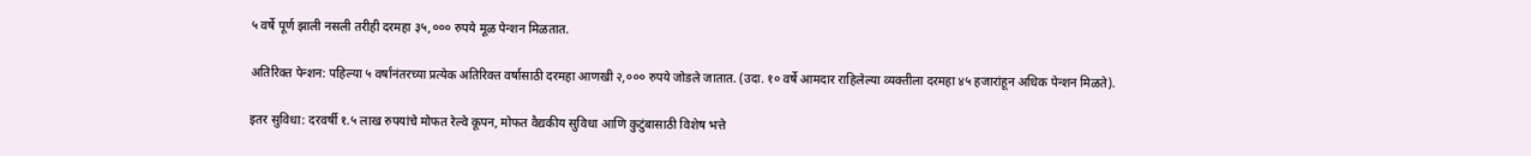५ वर्षे पूर्ण झाली नसली तरीही दरमहा ३५,००० रुपये मूळ पेन्शन मिळतात.

अतिरिक्त पेन्शन: पहिल्या ५ वर्षांनंतरच्या प्रत्येक अतिरिक्त वर्षासाठी दरमहा आणखी २,००० रुपये जोडले जातात. (उदा. १० वर्षे आमदार राहिलेल्या व्यक्तीला दरमहा ४५ हजारांहून अधिक पेन्शन मिळते).

इतर सुविधा: दरवर्षी १.५ लाख रुपयांचे मोफत रेल्वे कूपन, मोफत वैद्यकीय सुविधा आणि कुटुंबासाठी विशेष भत्ते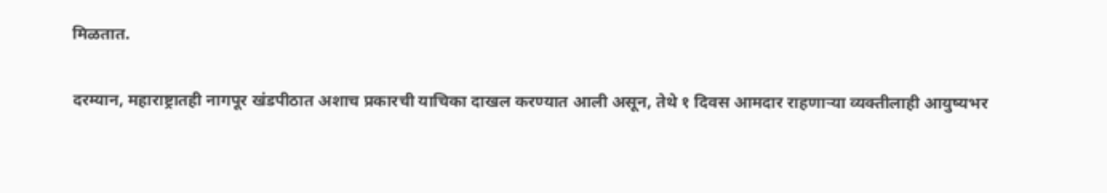मिळतात.

दरम्यान, महाराष्ट्रातही नागपूर खंडपीठात अशाच प्रकारची याचिका दाखल करण्यात आली असून, तेथे १ दिवस आमदार राहणाऱ्या व्यक्तीलाही आयुष्यभर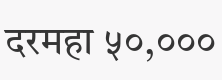दरमहा ५०,०००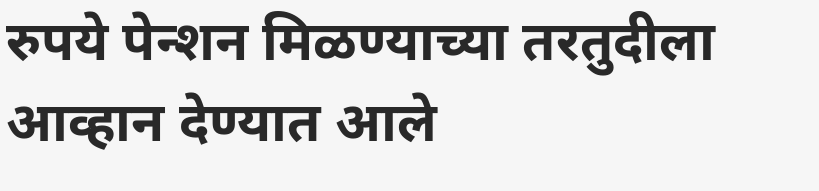रुपये पेन्शन मिळण्याच्या तरतुदीला आव्हान देण्यात आले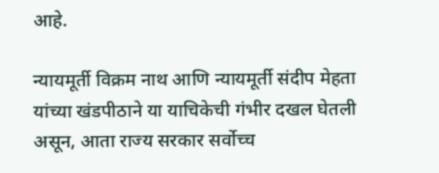आहे.

न्यायमूर्ती विक्रम नाथ आणि न्यायमूर्ती संदीप मेहता यांच्या खंडपीठाने या याचिकेची गंभीर दखल घेतली असून, आता राज्य सरकार सर्वोच्च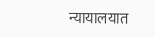न्यायालयात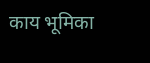काय भूमिका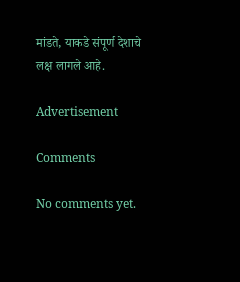मांडते, याकडे संपूर्ण देशाचे लक्ष लागले आहे.

Advertisement

Comments

No comments yet.